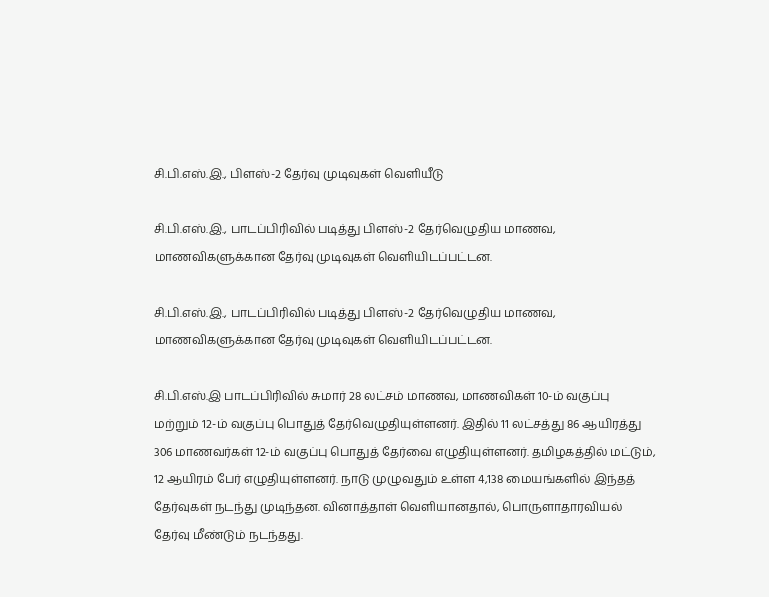சி.பி.எஸ்.இ., பிளஸ்-2 தேர்வு முடிவுகள் வெளியீடு

சி.பி.எஸ்.இ., பாடப்பிரிவில் படித்து பிளஸ்-2 தேர்வெழுதிய மாணவ, மாணவிகளுக்கான தேர்வு முடிவுகள் வெளியிடப்பட்டன.

சி.பி.எஸ்.இ., பாடப்பிரிவில் படித்து பிளஸ்-2 தேர்வெழுதிய மாணவ, மாணவிகளுக்கான தேர்வு முடிவுகள் வெளியிடப்பட்டன.

சி.பி.எஸ்.இ பாடப்பிரிவில் சுமார் 28 லட்சம் மாணவ, மாணவிகள் 10-ம் வகுப்பு மற்றும் 12-ம் வகுப்பு பொதுத் தேர்வெழுதியுள்ளனர். இதில் 11 லட்சத்து 86 ஆயிரத்து 306 மாணவர்கள் 12-ம் வகுப்பு பொதுத் தேர்வை எழுதியுள்ளனர். தமிழகத்தில் மட்டும், 12 ஆயிரம் பேர் எழுதியுள்ளனர். நாடு முழுவதும் உள்ள 4,138 மையங்களில் இந்தத் தேர்வுகள் நடந்து முடிந்தன. வினாத்தாள் வெளியானதால், பொருளாதாரவியல் தேர்வு மீண்டும் நடந்தது.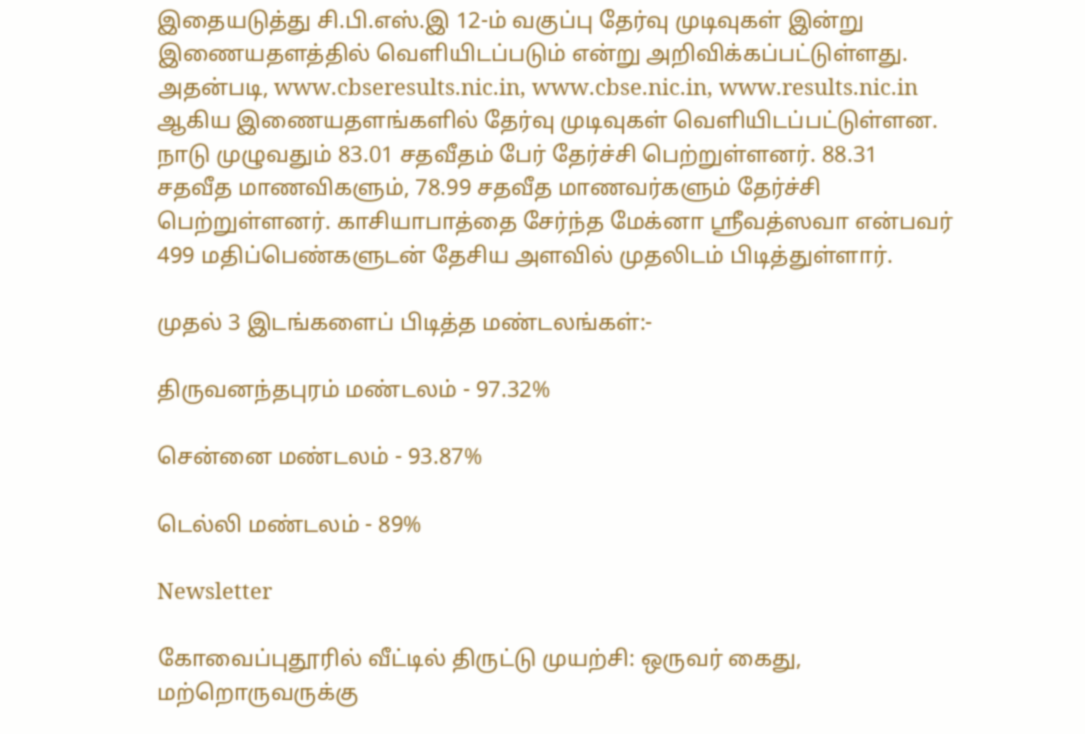இதையடுத்து சி.பி.எஸ்.இ 12-ம் வகுப்பு தேர்வு முடிவுகள் இன்று இணையதளத்தில் வெளியிடப்படும் என்று அறிவிக்கப்பட்டுள்ளது. அதன்படி, www.cbseresults.nic.in, www.cbse.nic.in, www.results.nic.in ஆகிய இணையதளங்களில் தேர்வு முடிவுகள் வெளியிடப்பட்டுள்ளன. நாடு முழுவதும் 83.01 சதவீதம் பேர் தேர்ச்சி பெற்றுள்ளனர். 88.31 சதவீத மாணவிகளும், 78.99 சதவீத மாணவர்களும் தேர்ச்சி பெற்றுள்ளனர். காசியாபாத்தை சேர்ந்த மேக்னா ஸ்ரீவத்ஸவா என்பவர் 499 மதிப்பெண்களுடன் தேசிய அளவில் முதலிடம் பிடித்துள்ளார்.

முதல் 3 இடங்களைப் பிடித்த மண்டலங்கள்:-

திருவனந்தபுரம் மண்டலம் - 97.32%

சென்னை மண்டலம் - 93.87%

டெல்லி மண்டலம் - 89%

Newsletter

கோவைப்புதூரில் வீட்டில் திருட்டு முயற்சி: ஒருவர் கைது, மற்றொருவருக்கு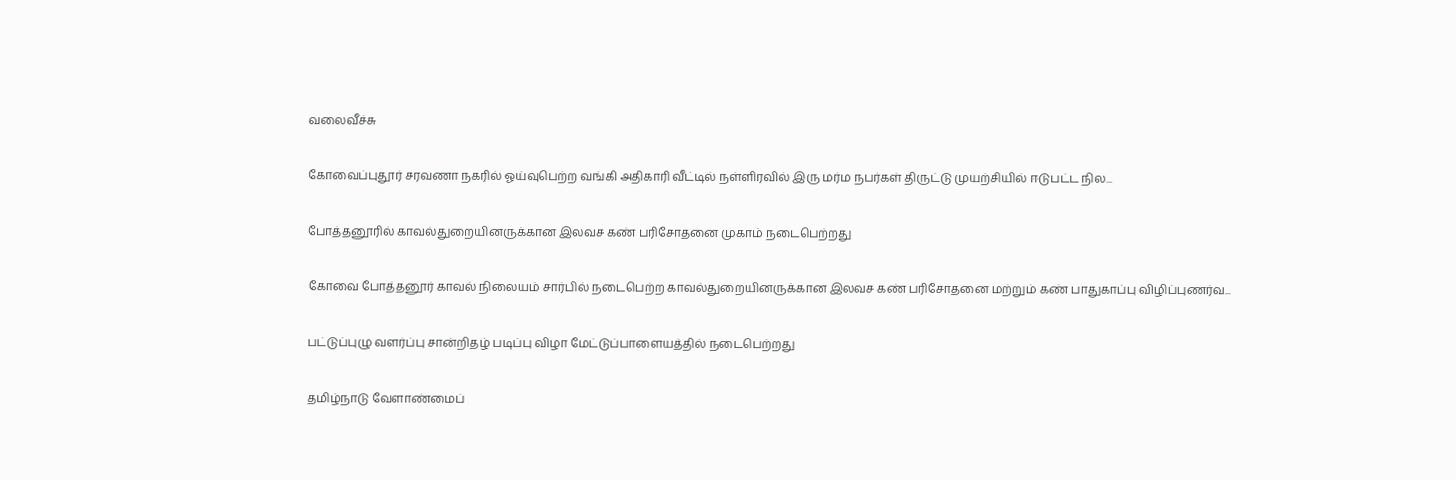வலைவீச்சு

கோவைப்புதூர் சரவணா நகரில் ஓய்வுபெற்ற வங்கி அதிகாரி வீட்டில் நள்ளிரவில் இரு மர்ம நபர்கள் திருட்டு முயற்சியில் ஈடுபட்ட நில...

போத்தனூரில் காவல்துறையினருக்கான இலவச கண் பரிசோதனை முகாம் நடைபெற்றது

கோவை போத்தனூர் காவல் நிலையம் சார்பில் நடைபெற்ற காவல்துறையினருக்கான இலவச கண் பரிசோதனை மற்றும் கண் பாதுகாப்பு விழிப்புணர்வ...

பட்டுப்புழு வளர்ப்பு சான்றிதழ் படிப்பு விழா மேட்டுப்பாளையத்தில் நடைபெற்றது

தமிழ்நாடு வேளாண்மைப்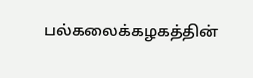பல்கலைக்கழகத்தின்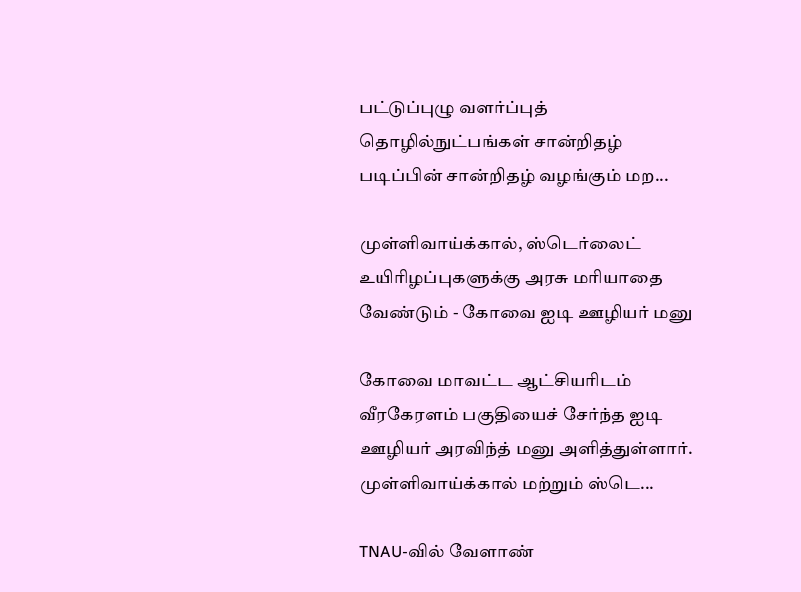பட்டுப்புழு வளர்ப்புத் தொழில்நுட்பங்கள் சான்றிதழ் படிப்பின் சான்றிதழ் வழங்கும் மற...

முள்ளிவாய்க்கால், ஸ்டெர்லைட் உயிரிழப்புகளுக்கு அரசு மரியாதை வேண்டும் - கோவை ஐடி ஊழியர் மனு

கோவை மாவட்ட ஆட்சியரிடம் வீரகேரளம் பகுதியைச் சேர்ந்த ஐடி ஊழியர் அரவிந்த் மனு அளித்துள்ளார். முள்ளிவாய்க்கால் மற்றும் ஸ்டெ...

TNAU-வில் வேளாண்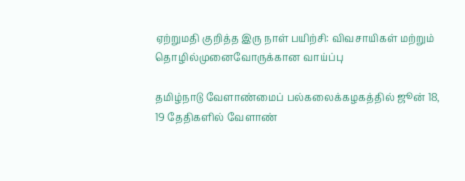ஏற்றுமதி குறித்த இரு நாள் பயிற்சி: விவசாயிகள் மற்றும் தொழில்முனைவோருக்கான வாய்ப்பு

தமிழ்நாடு வேளாண்மைப் பல்கலைக்கழகத்தில் ஜூன் 18, 19 தேதிகளில் வேளாண்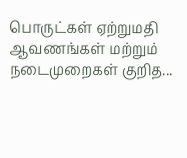பொருட்கள் ஏற்றுமதி ஆவணங்கள் மற்றும் நடைமுறைகள் குறித...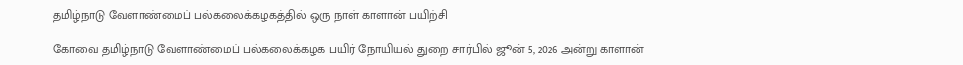தமிழ்நாடு வேளாண்மைப் பல்கலைக்கழகத்தில் ஒரு நாள் காளான் பயிற்சி

கோவை தமிழ்நாடு வேளாண்மைப் பல்கலைக்கழக பயிர் நோயியல் துறை சார்பில் ஜூன் 5, 2026 அன்று காளான்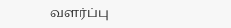வளர்ப்பு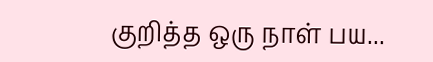குறித்த ஒரு நாள் பய...